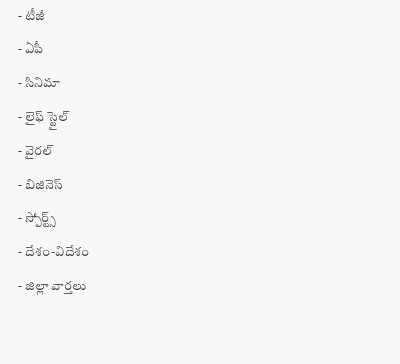- టీజీ
- ఏపీ
- సినిమా
- లైఫ్ స్టైల్
- వైరల్
- బిజినెస్
- స్పోర్ట్స్
- దేశం-విదేశం
- జిల్లా వార్తలు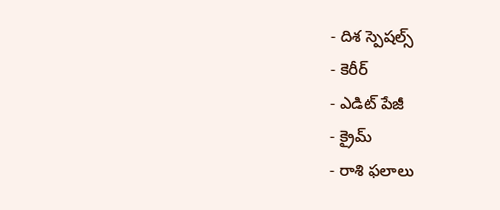- దిశ స్పెషల్స్
- కెరీర్
- ఎడిట్ పేజీ
- క్రైమ్
- రాశి ఫలాలు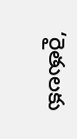‘రైతులకు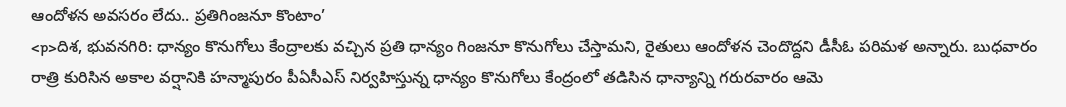ఆందోళన అవసరం లేదు.. ప్రతిగింజనూ కొంటాం’
<p>దిశ, భువనగిరి: ధాన్యం కొనుగోలు కేంద్రాలకు వచ్చిన ప్రతి ధాన్యం గింజనూ కొనుగోలు చేస్తామని, రైతులు ఆందోళన చెందొద్దని డీసీఓ పరిమళ అన్నారు. బుధవారం రాత్రి కురిసిన అకాల వర్షానికి హన్మాపురం పీఏసీఎస్ నిర్వహిస్తున్న ధాన్యం కొనుగోలు కేంద్రంలో తడిసిన ధాన్యాన్ని గరురవారం ఆమె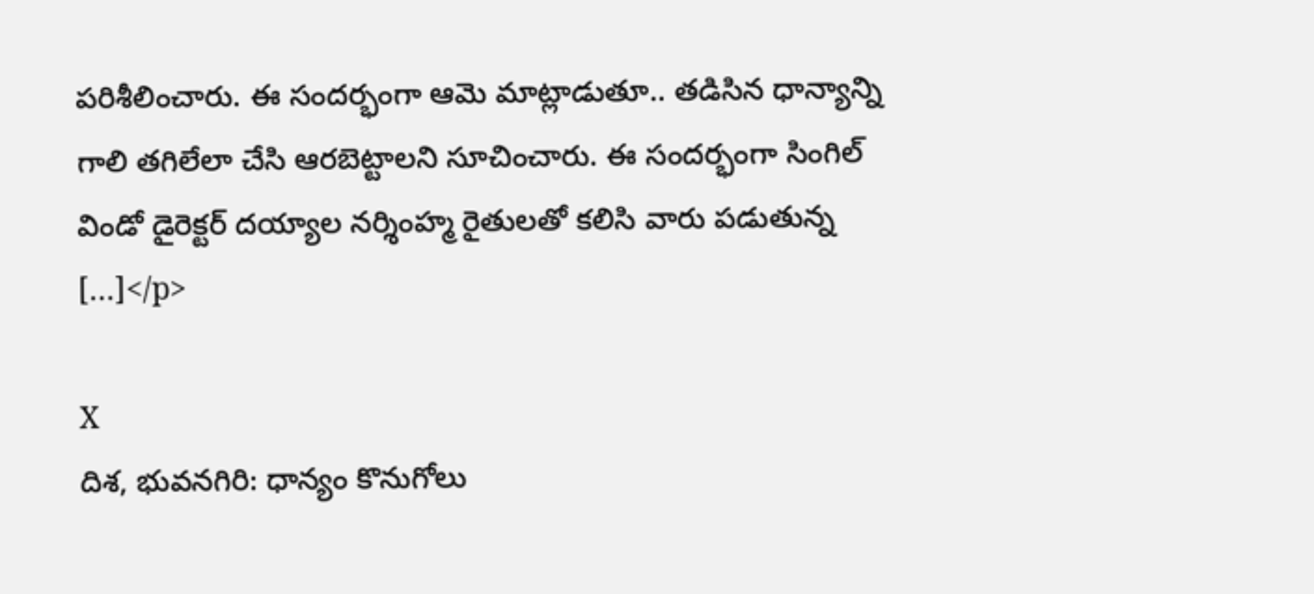పరిశీలించారు. ఈ సందర్భంగా ఆమె మాట్లాడుతూ.. తడిసిన ధాన్యాన్ని గాలి తగిలేలా చేసి ఆరబెట్టాలని సూచించారు. ఈ సందర్భంగా సింగిల్ విండో డైరెక్టర్ దయ్యాల నర్శింహ్మ రైతులతో కలిసి వారు పడుతున్న […]</p>

X
దిశ, భువనగిరి: ధాన్యం కొనుగోలు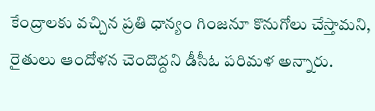కేంద్రాలకు వచ్చిన ప్రతి ధాన్యం గింజనూ కొనుగోలు చేస్తామని, రైతులు ఆందోళన చెందొద్దని డీసీఓ పరిమళ అన్నారు.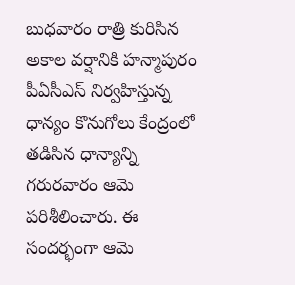బుధవారం రాత్రి కురిసిన అకాల వర్షానికి హన్మాపురం పీఏసీఎస్ నిర్వహిస్తున్న ధాన్యం కొనుగోలు కేంద్రంలో తడిసిన ధాన్యాన్ని గరురవారం ఆమె పరిశీలించారు. ఈ సందర్భంగా ఆమె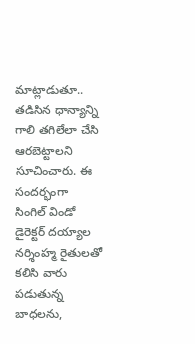మాట్లాడుతూ.. తడిసిన ధాన్యాన్ని గాలి తగిలేలా చేసి ఆరబెట్టాలని సూచించారు. ఈ సందర్భంగా సింగిల్ విండో డైరెక్టర్ దయ్యాల నర్శింహ్మ రైతులతో కలిసి వారు పడుతున్న బాధలను,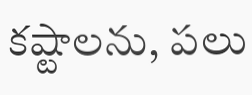కష్టాలను, పలు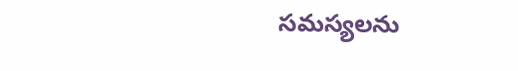సమస్యలను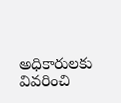అధికారులకు వివరించి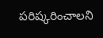పరిష్కరించాలని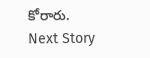కోరారు.
Next Story